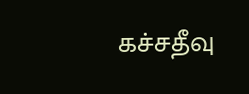கச்சதீவு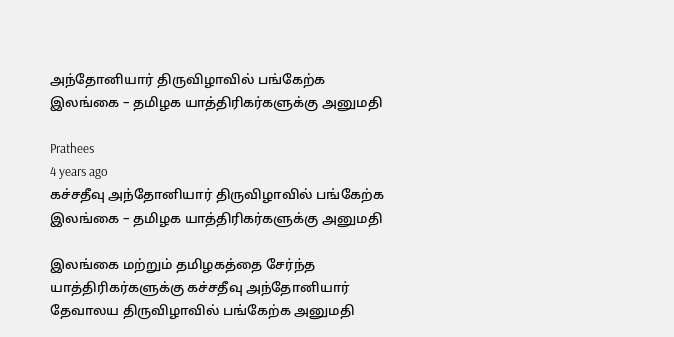அந்தோனியார் திருவிழாவில் பங்கேற்க இலங்கை – தமிழக யாத்திரிகர்களுக்கு அனுமதி

Prathees
4 years ago
கச்சதீவு அந்தோனியார் திருவிழாவில் பங்கேற்க இலங்கை – தமிழக யாத்திரிகர்களுக்கு அனுமதி

இலங்கை மற்றும் தமிழகத்தை சேர்ந்த யாத்திரிகர்களுக்கு கச்சதீவு அந்தோனியார் தேவாலய திருவிழாவில் பங்கேற்க அனுமதி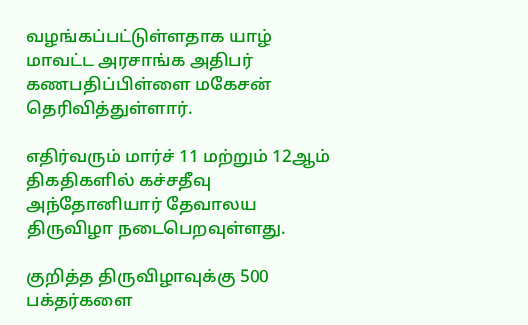வழங்கப்பட்டுள்ளதாக யாழ் மாவட்ட அரசாங்க அதிபர் கணபதிப்பிள்ளை மகேசன் தெரிவித்துள்ளார்.

எதிர்வரும் மார்ச் 11 மற்றும் 12ஆம் திகதிகளில் கச்சதீவு அந்தோனியார் தேவாலய திருவிழா நடைபெறவுள்ளது.

குறித்த திருவிழாவுக்கு 500 பக்தர்களை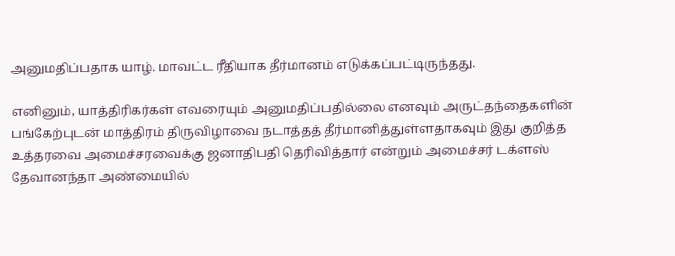அனுமதிப்பதாக யாழ். மாவட்ட ரீதியாக தீர்மானம் எடுக்கப்பட்டிருந்தது.

எனினும், யாத்திரிகர்கள் எவரையும் அனுமதிப்பதில்லை எனவும் அருட்தந்தைகளின் பங்கேற்புடன் மாத்திரம் திருவிழாவை நடாத்தத் தீர்மானித்துள்ளதாகவும் இது குறித்த உத்தரவை அமைச்சரவைக்கு ஜனாதிபதி தெரிவித்தார் என்றும் அமைச்சர் டக்ளஸ் தேவானந்தா அண்மையில்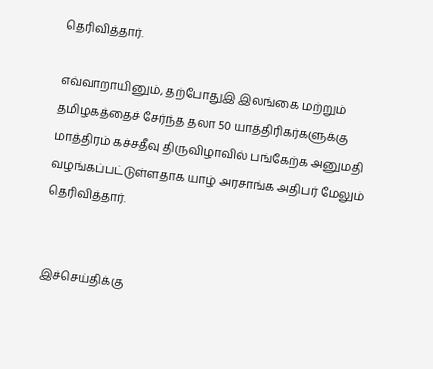தெரிவித்தார்.

எவ்வாறாயினும், தற்போதுஇ இலங்கை மற்றும் தமிழகத்தைச் சேர்ந்த தலா 50 யாத்திரிகர்களுக்கு மாத்திரம் கச்சதீவு திருவிழாவில் பங்கேற்க அனுமதி வழங்கப்பட்டுள்ளதாக யாழ் அரசாங்க அதிபர் மேலும் தெரிவித்தார்.


இச்செய்திக்கு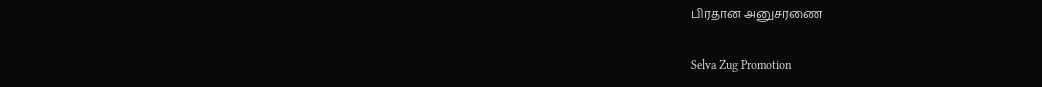பிரதான அனுசரணை

Selva Zug Promotion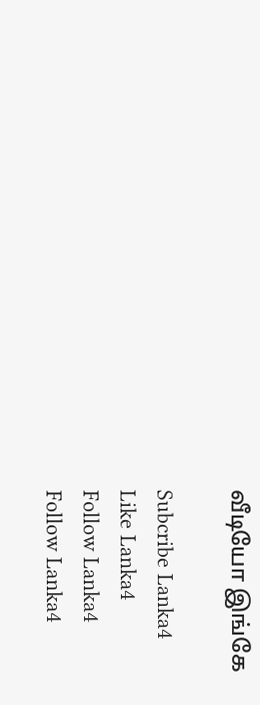வீடியோ இங்கே

Subcribe Lanka4
Like Lanka4
Follow Lanka4
Follow Lanka4